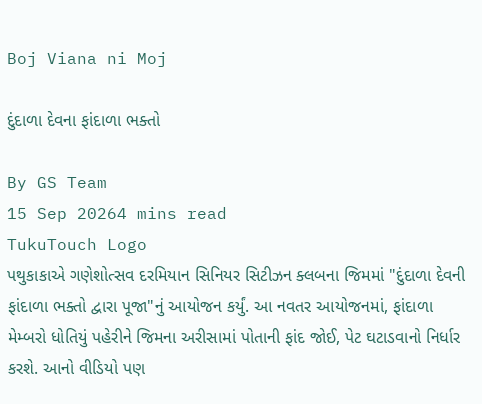Boj Viana ni Moj

દુંદાળા દેવના ફાંદાળા ભક્તો

By GS Team
15 Sep 20264 mins read
TukuTouch Logo
પથુકાકાએ ગણેશોત્સવ દરમિયાન સિનિયર સિટીઝન ક્લબના જિમમાં "દુંદાળા દેવની ફાંદાળા ભક્તો દ્વારા પૂજા"નું આયોજન કર્યું. આ નવતર આયોજનમાં, ફાંદાળા મેમ્બરો ધોતિયું પહેરીને જિમના અરીસામાં પોતાની ફાંદ જોઈ, પેટ ઘટાડવાનો નિર્ધાર કરશે. આનો વીડિયો પણ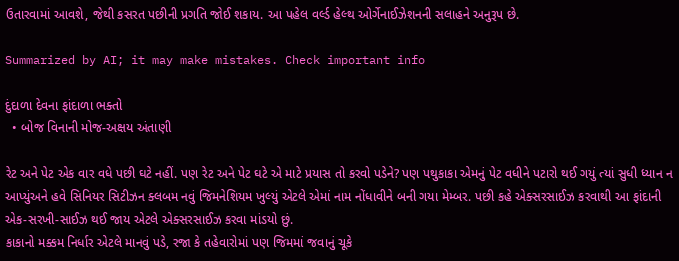ઉતારવામાં આવશે, જેથી કસરત પછીની પ્રગતિ જોઈ શકાય. આ પહેલ વર્લ્ડ હેલ્થ ઓર્ગેનાઈઝેશનની સલાહને અનુરૂપ છે.

Summarized by AI; it may make mistakes. Check important info

દુંદાળા દેવના ફાંદાળા ભક્તો
  • બોજ વિનાની મોજ-અક્ષય અંતાણી

રેટ અને પેટ એક વાર વધે પછી ઘટે નહીં. પણ રેટ અને પેટ ઘટે એ માટે પ્રયાસ તો કરવો પડેને? પણ પથુકાકા એમનું પેટ વધીને પટારો થઈ ગયું ત્યાં સુધી ધ્યાન ન આપ્યુંઅને હવે સિનિયર સિટીઝન ક્લબમ નવું જિમનેશિયમ ખુલ્યું એટલે એમાં નામ નોંધાવીને બની ગયા મેમ્બર. પછી કહે એક્સરસાઈઝ કરવાથી આ ફાંદાની એક-સરખી-સાઈઝ થઈ જાય એટલે એક્સરસાઈઝ કરવા માંડયો છું.
કાકાનો મક્કમ નિર્ધાર એટલે માનવું પડે, રજા કે તહેવારોમાં પણ જિમમાં જવાનું ચૂકે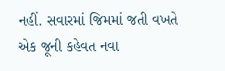નહીં. સવારમાં જિમમાં જતી વખતે એક જૂની કહેવત નવા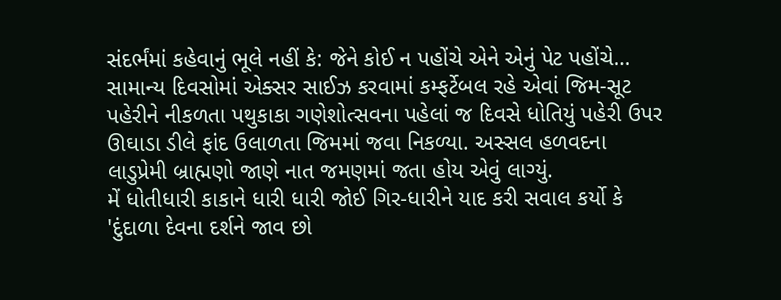સંદર્ભંમાં કહેવાનું ભૂલે નહીં કે: જેને કોઈ ન પહોંચે એને એનું પેટ પહોંચે…
સામાન્ય દિવસોમાં એક્સર સાઈઝ કરવામાં કમ્ફર્ટેબલ રહે એવાં જિમ-સૂટ પહેરીને નીકળતા પથુકાકા ગણેશોત્સવના પહેલાં જ દિવસે ધોતિયું પહેરી ઉપર ઊઘાડા ડીલે ફાંદ ઉલાળતા જિમમાં જવા નિકળ્યા. અસ્સલ હળવદના લાડુપ્રેમી બ્રાહ્મણો જાણે નાત જમણમાં જતા હોય એવું લાગ્યું.
મેં ધોતીધારી કાકાને ધારી ધારી જોઈ ગિર-ધારીને યાદ કરી સવાલ કર્યો કે 'દુંદાળા દેવના દર્શને જાવ છો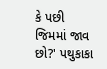કે પછી જિમમાં જાવ છો?' પથુકાકા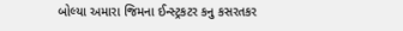બોલ્યા અમારા જિમના ઈન્સ્ટ્રકટર કનુ કસરતકર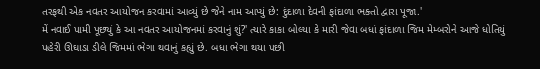તરફથી એક નવતર આયોજન કરવામાં આવ્યું છે જેને નામ આપ્યું છે: દુંદાળા દેવની ફાંદાળા ભક્તો દ્વારા પૂજા.'
મેં નવાઈ પામી પૂછ્યું કે આ નવતર આયોજનમાં કરવાનું શું?' ત્યારે કાકા બોલ્યા કે મારી જેવા બધાં ફાંદાળા જિમ મેમ્બરોને આજે ધોતિયું પહેરી ઊઘાડા ડીલે જિમમાં ભેગા થવાનું કહ્યું છે. બધા ભેગા થયા પછી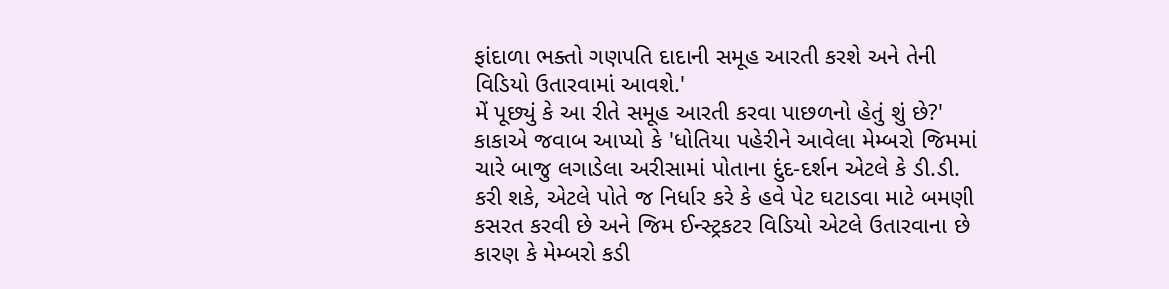ફાંદાળા ભક્તો ગણપતિ દાદાની સમૂહ આરતી કરશે અને તેની વિડિયો ઉતારવામાં આવશે.'
મેં પૂછ્યું કે આ રીતે સમૂહ આરતી કરવા પાછળનો હેતું શું છે?' કાકાએ જવાબ આપ્યો કે 'ધોતિયા પહેરીને આવેલા મેમ્બરો જિમમાં ચારે બાજુ લગાડેલા અરીસામાં પોતાના દુંદ-દર્શન એટલે કે ડી.ડી. કરી શકે, એટલે પોતે જ નિર્ધાર કરે કે હવે પેટ ઘટાડવા માટે બમણી કસરત કરવી છે અને જિમ ઈન્સ્ટ્રકટર વિડિયો એટલે ઉતારવાના છે કારણ કે મેમ્બરો કડી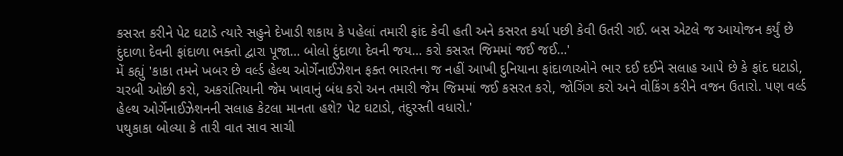કસરત કરીને પેટ ઘટાડે ત્યારે સહુને દેખાડી શકાય કે પહેલાં તમારી ફાંદ કેવી હતી અને કસરત કર્યા પછી કેવી ઉતરી ગઈ. બસ એટલે જ આયોજન કર્યું છે દુંદાળા દેવની ફાંદાળા ભક્તો દ્વારા પૂજા… બોલો દુંદાળા દેવની જય… કરો કસરત જિમમાં જઈ જઈ…'
મેં કહ્યું 'કાકા તમને ખબર છે વર્લ્ડ હેલ્થ ઓર્ગેનાઈઝેશન ફક્ત ભારતના જ નહીં આખી દુનિયાના ફાંદાળાઓને ભાર દઈ દઈને સલાહ આપે છે કે ફાંદ ઘટાડો, ચરબી ઓછી કરો, અકરાંતિયાની જેમ ખાવાનું બંધ કરો અન તમારી જેમ જિમમાં જઈ કસરત કરો, જોગિંગ કરો અને વોકિંગ કરીને વજન ઉતારો. પણ વર્લ્ડ હેલ્થ ઓર્ગેનાઈઝેશનની સલાહ કેટલા માનતા હશે? પેટ ઘટાડો, તંદુરસ્તી વધારો.'
પથુકાકા બોલ્યા કે તારી વાત સાવ સાચી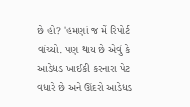છે હો? 'હમણાં જ મેં રિપોર્ટ વાંચ્યો. પણ થાય છે એવું કે આડેધડ ખાઈકી કરનારા પેટ વધારે છે અને ઊંદરો આડેધડ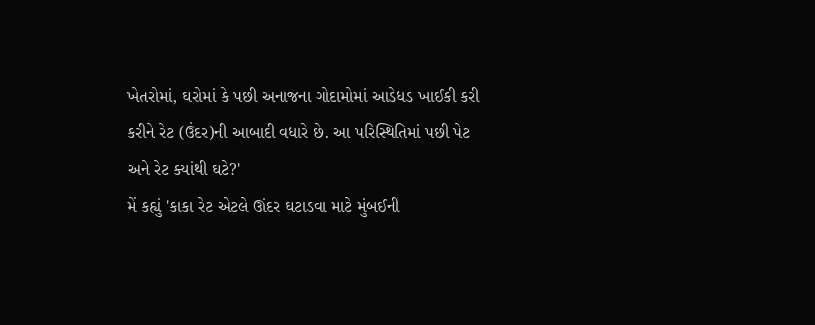ખેતરોમાં, ઘરોમાં કે પછી અનાજના ગોદામોમાં આડેધડ ખાઈકી કરી કરીને રેટ (ઉંદર)ની આબાદી વધારે છે. આ પરિસ્થિતિમાં પછી પેટ અને રેટ ક્યાંથી ઘટે?'
મેં કહ્યું 'કાકા રેટ એટલે ઊંદર ઘટાડવા માટે મુંબઈની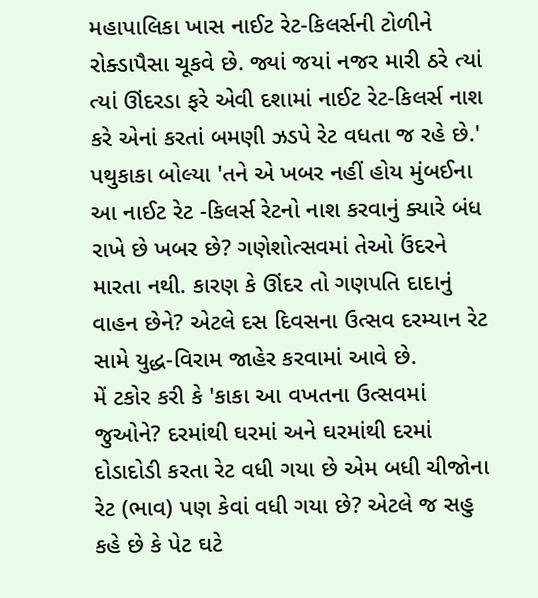મહાપાલિકા ખાસ નાઈટ રેટ-કિલર્સની ટોળીને રોક્ડાપૈસા ચૂકવે છે. જ્યાં જયાં નજર મારી ઠરે ત્યાં ત્યાં ઊંદરડા ફરે એવી દશામાં નાઈટ રેટ-કિલર્સ નાશ કરે એનાં કરતાં બમણી ઝડપે રેટ વધતા જ રહે છે.'
પથુકાકા બોલ્યા 'તને એ ખબર નહીં હોય મુંબઈના આ નાઈટ રેટ -કિલર્સ રેટનો નાશ કરવાનું ક્યારે બંધ રાખે છે ખબર છે? ગણેશોત્સવમાં તેઓ ઉંદરને મારતા નથી. કારણ કે ઊંદર તો ગણપતિ દાદાનું વાહન છેને? એટલે દસ દિવસના ઉત્સવ દરમ્યાન રેટ સામે યુદ્ધ-વિરામ જાહેર કરવામાં આવે છે.
મેં ટકોર કરી કે 'કાકા આ વખતના ઉત્સવમાં જુઓને? દરમાંથી ઘરમાં અને ઘરમાંથી દરમાં દોડાદોડી કરતા રેટ વધી ગયા છે એમ બધી ચીજોના રેટ (ભાવ) પણ કેવાં વધી ગયા છે? એટલે જ સહુ કહે છે કે પેટ ઘટે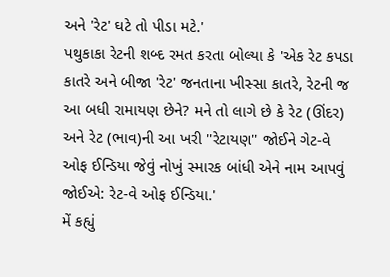અને 'રેટ' ઘટે તો પીડા મટે.'
પથુકાકા રેટની શબ્દ રમત કરતા બોલ્યા કે 'એક રેટ કપડા કાતરે અને બીજા 'રેટ' જનતાના ખીસ્સા કાતરે, રેટની જ આ બધી રામાયણ છેને? મને તો લાગે છે કે રેટ (ઊંદર) અને રેટ (ભાવ)ની આ ખરી ''રેટાયણ'' જોઈને ગેટ-વે ઓફ ઈન્ડિયા જેવું નોખું સ્મારક બાંધી એને નામ આપવું જોઈએ: રેટ-વે ઓફ ઈન્ડિયા.'
મેં કહ્યું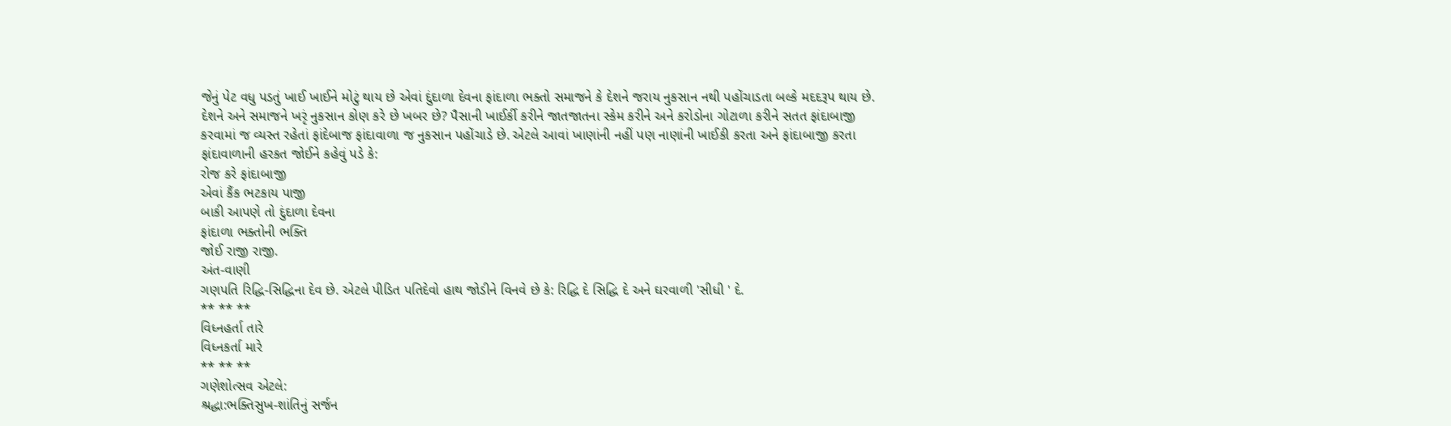જેનું પેટ વધુ પડતું ખાઈ ખાઈને મોટું થાય છે એવાં દુંદાળા દેવના ફાંદાળા ભક્તો સમાજને કે દેશને જરાય નુકસાન નથી પહોંચાડતા બલ્કે મદદરૂપ થાય છે. દેશને અને સમાજને ખરૃં નુકસાન કોણ કરે છે ખબર છે? પૈસાની ખાઈર્કી કરીને જાતજાતના સ્કેમ કરીને અને કરોડોના ગોટાળા કરીને સતત ફાંદાબાજી કરવામાં જ વ્યસ્ત રહેતાં ફાંદેબાજ ફાંદાવાળા જ નુકસાન પહોંચાડે છે. એટલે આવાં ખાણાંની નહીં પણ નાણાંની ખાઈકી કરતા અને ફાંદાબાજી કરતા ફાંદાવાળાની હરકત જોઈને કહેવું પડે કે:
રોજ કરે ફાંદાબાજી
એવાં કૈંક ભટકાય પાજી
બાકી આપણે તો દુંદાળા દેવના
ફાંદાળા ભક્તોની ભક્તિ
જોઈ રાજી રાજી.
અંત-વાણી
ગણપતિ રિદ્ધિ-સિદ્ધિના દેવ છે. એટલે પીડિત પતિદેવો હાથ જોડીને વિનવે છે કે: રિદ્ધિ દે સિદ્ધિ દે અને ઘરવાળી 'સીધી ' દે.
** ** **
વિધ્નહર્તા તારે
વિધ્નકર્તા મારે
** ** **
ગણેશોત્સવ એટલે:
શ્રદ્ધા:ભક્તિસુખ-શાંતિનું સર્જન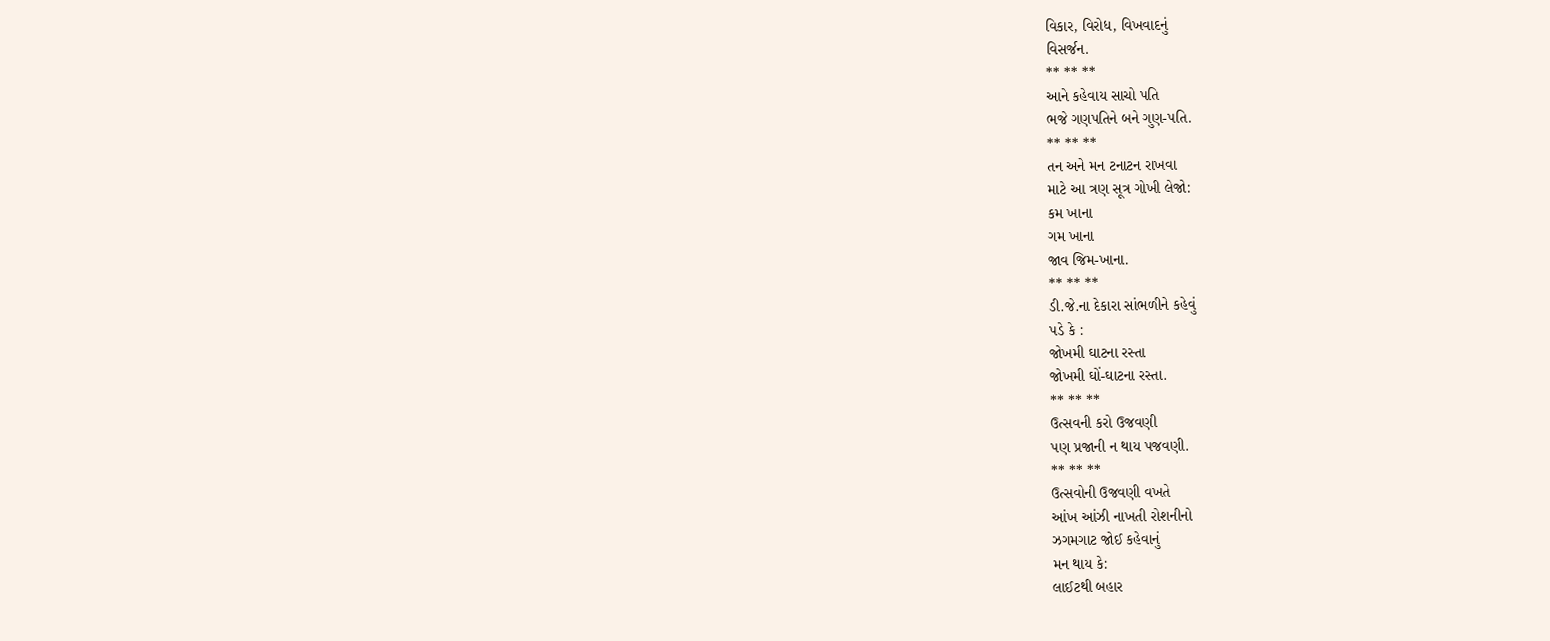વિકાર, વિરોધ, વિખવાદનું
વિસર્જન.
** ** **
આને કહેવાય સાચો પતિ
ભજે ગણપતિને બને ગુણ-પતિ.
** ** **
તન અને મન ટનાટન રાખવા
માટે આ ત્રણ સૂત્ર ગોખી લેજો:
કમ ખાના
ગમ ખાના
જાવ જિમ-ખાના.
** ** **
ડી.જે.ના દેકારા સાંભળીને કહેવું
પડે કે :
જોખમી ઘાટના રસ્તા
જોખમી ઘોં-ઘાટના રસ્તા.
** ** **
ઉત્સવની કરો ઉજવણી
પણ પ્રજાની ન થાય પજવણી.
** ** **
ઉત્સવોની ઉજવણી વખતે
આંખ આંઝી નાખતી રોશનીનો
ઝગમગાટ જોઈ કહેવાનું
મન થાય કે:
લાઈટથી બહાર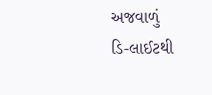અજવાળું
ડિ-લાઈટથી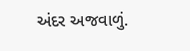અંદર અજવાળું.